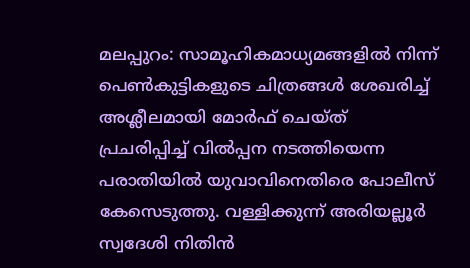മലപ്പുറം: സാമൂഹികമാധ്യമങ്ങളിൽ നിന്ന് പെൺകുട്ടികളുടെ ചിത്രങ്ങൾ ശേഖരിച്ച് അശ്ലീലമായി മോർഫ് ചെയ്ത് പ്രചരിപ്പിച്ച് വിൽപ്പന നടത്തിയെന്ന പരാതിയിൽ യുവാവിനെതിരെ പോലീസ് കേസെടുത്തു. വള്ളിക്കുന്ന് അരിയല്ലൂർ സ്വദേശി നിതിൻ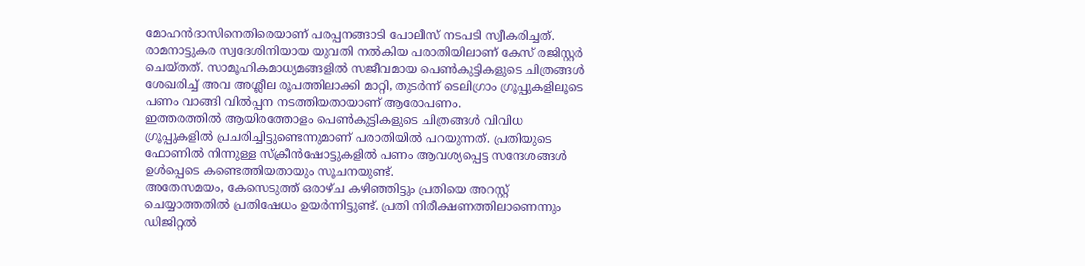മോഹൻദാസിനെതിരെയാണ് പരപ്പനങ്ങാടി പോലീസ് നടപടി സ്വീകരിച്ചത്.
രാമനാട്ടുകര സ്വദേശിനിയായ യുവതി നൽകിയ പരാതിയിലാണ് കേസ് രജിസ്റ്റർ ചെയ്തത്. സാമൂഹികമാധ്യമങ്ങളിൽ സജീവമായ പെൺകുട്ടികളുടെ ചിത്രങ്ങൾ ശേഖരിച്ച് അവ അശ്ലീല രൂപത്തിലാക്കി മാറ്റി, തുടർന്ന് ടെലിഗ്രാം ഗ്രൂപ്പുകളിലൂടെ പണം വാങ്ങി വിൽപ്പന നടത്തിയതായാണ് ആരോപണം.
ഇത്തരത്തിൽ ആയിരത്തോളം പെൺകുട്ടികളുടെ ചിത്രങ്ങൾ വിവിധ ഗ്രൂപ്പുകളിൽ പ്രചരിച്ചിട്ടുണ്ടെന്നുമാണ് പരാതിയിൽ പറയുന്നത്. പ്രതിയുടെ ഫോണിൽ നിന്നുള്ള സ്ക്രീൻഷോട്ടുകളിൽ പണം ആവശ്യപ്പെട്ട സന്ദേശങ്ങൾ ഉൾപ്പെടെ കണ്ടെത്തിയതായും സൂചനയുണ്ട്.
അതേസമയം, കേസെടുത്ത് ഒരാഴ്ച കഴിഞ്ഞിട്ടും പ്രതിയെ അറസ്റ്റ് ചെയ്യാത്തതിൽ പ്രതിഷേധം ഉയർന്നിട്ടുണ്ട്. പ്രതി നിരീക്ഷണത്തിലാണെന്നും ഡിജിറ്റൽ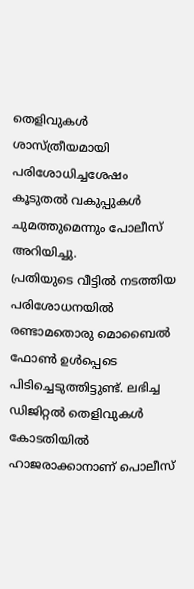തെളിവുകൾ ശാസ്ത്രീയമായി പരിശോധിച്ചശേഷം കൂടുതൽ വകുപ്പുകൾ ചുമത്തുമെന്നും പോലീസ് അറിയിച്ചു.
പ്രതിയുടെ വീട്ടിൽ നടത്തിയ പരിശോധനയിൽ രണ്ടാമതൊരു മൊബൈൽ ഫോൺ ഉൾപ്പെടെ പിടിച്ചെടുത്തിട്ടുണ്ട്. ലഭിച്ച ഡിജിറ്റൽ തെളിവുകൾ കോടതിയിൽ ഹാജരാക്കാനാണ് പൊലീസ്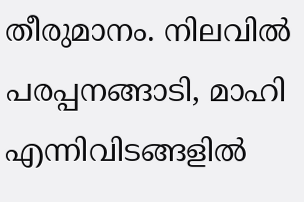തീരുമാനം. നിലവിൽ പരപ്പനങ്ങാടി, മാഹി എന്നിവിടങ്ങളിൽ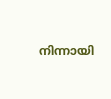നിന്നായി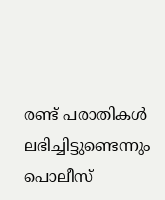രണ്ട് പരാതികൾ ലഭിച്ചിട്ടുണ്ടെന്നും പൊലീസ്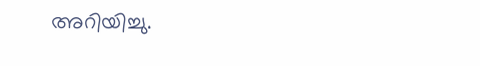അറിയിച്ചു.